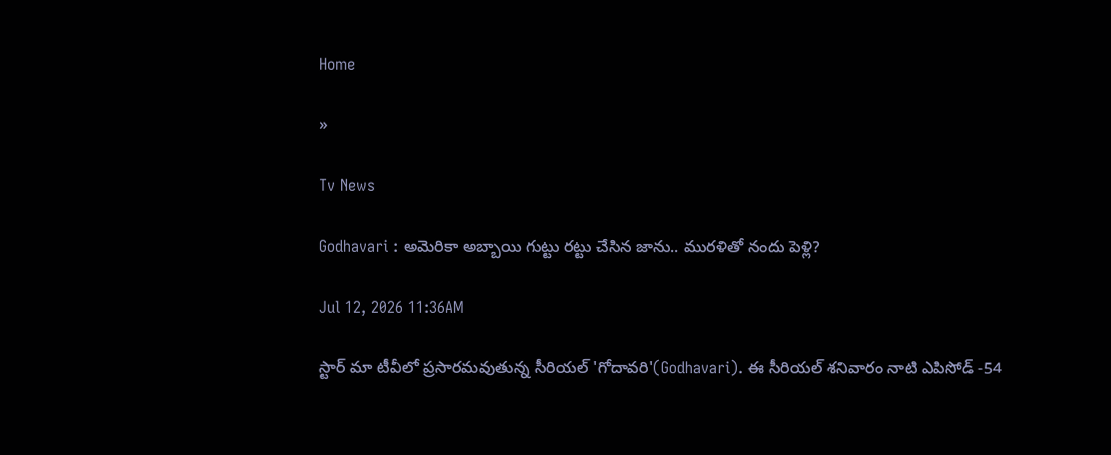Home

»

Tv News

Godhavari : అమెరికా అబ్బాయి గుట్టు రట్టు చేసిన జాను.. మురళితో నందు పెళ్లి?

Jul 12, 2026 11:36AM

స్టార్ మా టీవీలో ప్రసారమవుతున్న సీరియల్ 'గోదావరి'(Godhavari). ఈ సీరియల్ శనివారం నాటి ఎపిసోడ్ -54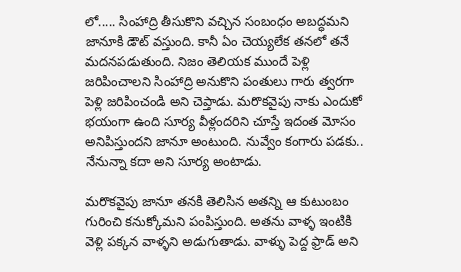లో..... సింహాద్రి తీసుకొని వచ్చిన సంబంధం అబద్ధమని జానూకి డౌట్ వస్తుంది. కానీ ఏం చెయ్యలేక తనలో తనే మదనపడుతుంది. నిజం తెలియక ముందే పెళ్లి జరిపించాలని సింహాద్రి అనుకొని పంతులు గారు త్వరగా పెళ్లి జరిపించండి అని చెప్తాడు. మరొకవైపు నాకు ఎందుకో భయంగా ఉంది సూర్య వీళ్లందరిని చూస్తే ఇదంత మోసం అనిపిస్తుందని జానూ అంటుంది. నువ్వేం కంగారు పడకు.. నేనున్నా కదా అని సూర్య అంటాడు.

మరొకవైపు జానూ తనకి తెలిసిన అతన్ని ఆ కుటుంబం గురించి కనుక్కోమని పంపిస్తుంది. అతను వాళ్ళ ఇంటికి వెళ్లి పక్కన వాళ్ళని అడుగుతాడు. వాళ్ళు పెద్ద ఫ్రాడ్ అని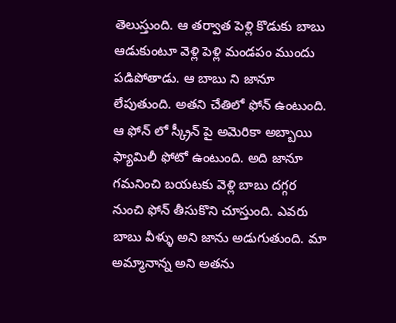తెలుస్తుంది. ఆ తర్వాత పెళ్లి కొడుకు బాబు ఆడుకుంటూ వెళ్లి పెళ్లి మండపం ముందు పడిపోతాడు. ఆ బాబు ని జానూ లేపుతుంది. అతని చేతిలో ఫోన్ ఉంటుంది. ఆ ఫోన్ లో స్క్రీన్ పై అమెరికా అబ్బాయి ఫ్యామిలీ ఫోటో ఉంటుంది. అది జానూ గమనించి బయటకు వెళ్లి బాబు దగ్గర నుంచి ఫోన్ తీసుకొని చూస్తుంది. ఎవరు బాబు వీళ్ళు అని జాను అడుగుతుంది. మా అమ్మానాన్న అని అతను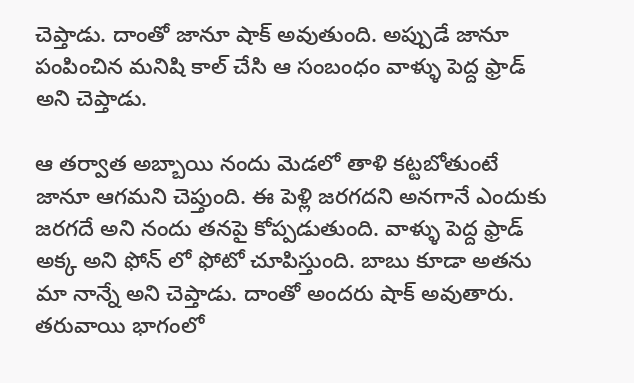చెప్తాడు. దాంతో జానూ షాక్ అవుతుంది. అప్పుడే జానూ పంపించిన మనిషి కాల్ చేసి ఆ సంబంధం వాళ్ళు పెద్ద ఫ్రాడ్ అని చెప్తాడు.

ఆ తర్వాత అబ్బాయి నందు మెడలో తాళి కట్టబోతుంటే జానూ ఆగమని చెప్తుంది. ఈ పెళ్లి జరగదని అనగానే ఎందుకు జరగదే అని నందు తనపై కోప్పడుతుంది. వాళ్ళు పెద్ద ఫ్రాడ్ అక్క అని ఫోన్ లో ఫోటో చూపిస్తుంది. బాబు కూడా అతను మా నాన్నే అని చెప్తాడు. దాంతో అందరు షాక్ అవుతారు. తరువాయి భాగంలో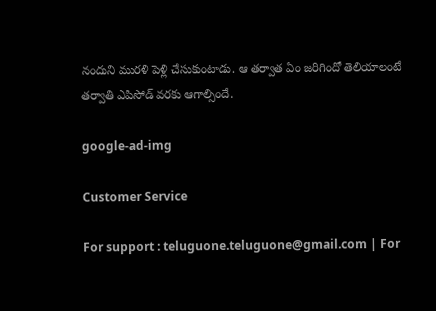నందుని మురళి పెళ్లి చేసుకుంటాడు. ఆ తర్వాత ఏం జరిగిందో తెలియాలంటే తర్వాతి ఎపిసోడ్ వరకు ఆగాల్సిందే.

google-ad-img

Customer Service

For support : teluguone.teluguone@gmail.com | For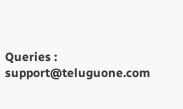Queries : support@teluguone.com